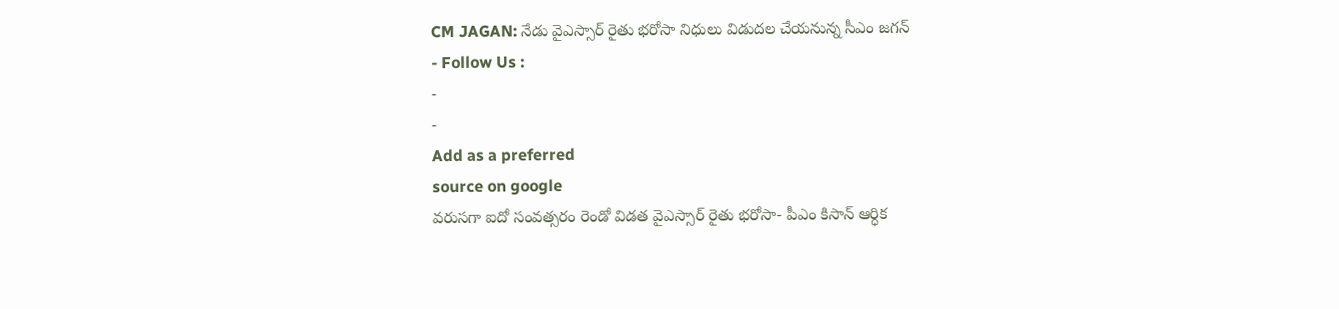CM JAGAN: నేడు వైఎస్సార్ రైతు భరోసా నిధులు విడుదల చేయనున్న సీఎం జగన్
- Follow Us :
-
-
Add as a preferred
source on google
వరుసగా ఐదో సంవత్సరం రెండో విడత వైఎస్సార్ రైతు భరోసా- పీఎం కిసాన్ ఆర్ధిక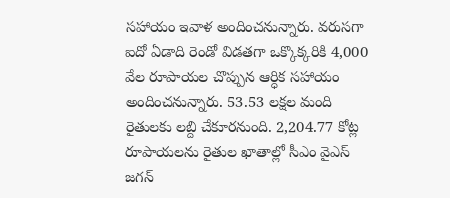సహాయం ఇవాళ అందించనున్నారు. వరుసగా ఐదో ఏడాది రెండో విడతగా ఒక్కొక్కరికి 4,000 వేల రూపాయల చొప్పున ఆర్ధిక సహాయం అందించనున్నారు. 53.53 లక్షల మంది రైతులకు లబ్ది చేకూరనుంది. 2,204.77 కోట్ల రూపాయలను రైతుల ఖాతాల్లో సీఎం వైఎస్ జగన్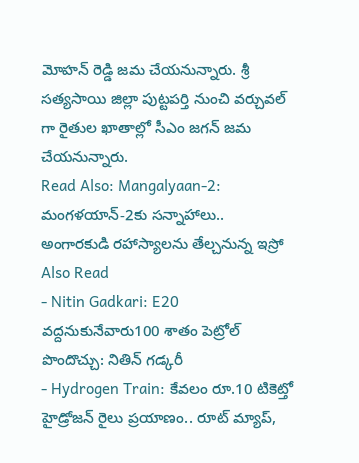మోహన్ రెడ్డి జమ చేయనున్నారు. శ్రీ సత్యసాయి జిల్లా పుట్టపర్తి నుంచి వర్చువల్ గా రైతుల ఖాతాల్లో సీఎం జగన్ జమ చేయనున్నారు.
Read Also: Mangalyaan-2: మంగళయాన్-2కు సన్నాహాలు.. అంగారకుడి రహాస్యాలను తేల్చనున్న ఇస్రో
Also Read
- Nitin Gadkari: E20 వద్దనుకునేవారు100 శాతం పెట్రోల్ పొందొచ్చు: నితిన్ గడ్కరీ
- Hydrogen Train: కేవలం రూ.10 టికెట్తో హైడ్రోజన్ రైలు ప్రయాణం.. రూట్ మ్యాప్,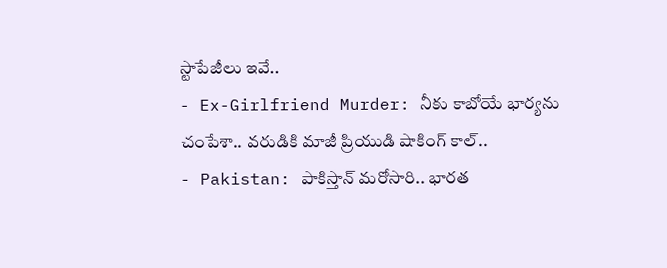స్టాపేజీలు ఇవే..
- Ex-Girlfriend Murder: నీకు కాబోయే భార్యను చంపేశా.. వరుడికి మాజీ ప్రియుడి షాకింగ్ కాల్..
- Pakistan: పాకిస్తాన్ మరోసారి.. భారత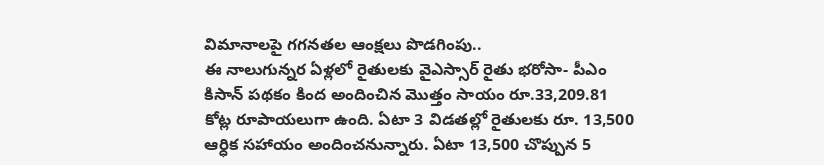విమానాలపై గగనతల ఆంక్షలు పొడగింపు..
ఈ నాలుగున్నర ఏళ్లలో రైతులకు వైఎస్సార్ రైతు భరోసా- పీఎం కిసాన్ పథకం కింద అందించిన మొత్తం సాయం రూ.33,209.81 కోట్ల రూపాయలుగా ఉంది. ఏటా 3 విడతల్లో రైతులకు రూ. 13,500 ఆర్ధిక సహాయం అందించనున్నారు. ఏటా 13,500 చొప్పున 5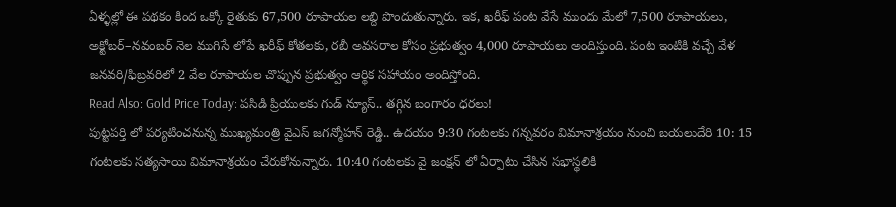ఏళ్ళల్లో ఈ పథకం కింద ఒక్కో రైతుకు 67,500 రూపాయల లబ్ది పొందుతున్నారు. ఇక, ఖరీఫ్ పంట వేసే ముందు మేలో 7,500 రూపాయలు, అక్టోబర్–నవంబర్ నెల ముగిసే లోపే ఖరీఫ్ కోతలకు, రబీ అవసరాల కోసం ప్రభుత్వం 4,000 రూపాయలు అందిస్తుంది. పంట ఇంటికి వచ్చే వేళ జనవరి/ఫిబ్రవరిలో 2 వేల రూపాయల చొప్పున ప్రభుత్వం ఆర్థిక సహాయం అందిస్తోంది.
Read Also: Gold Price Today: పసిడి ప్రియులకు గుడ్ న్యూస్.. తగ్గిన బంగారం ధరలు!
పుట్టపర్తి లో పర్యటించనున్న ముఖ్యమంత్రి వైఎస్ జగన్మోహన్ రెడ్డి.. ఉదయం 9:30 గంటలకు గన్నవరం విమానాశ్రయం నుంచి బయలుదేరి 10: 15 గంటలకు సత్యసాయి విమానాశ్రయం చేరుకోనున్నారు. 10:40 గంటలకు వై జంక్షన్ లో ఏర్పాటు చేసిన సభాస్థలికి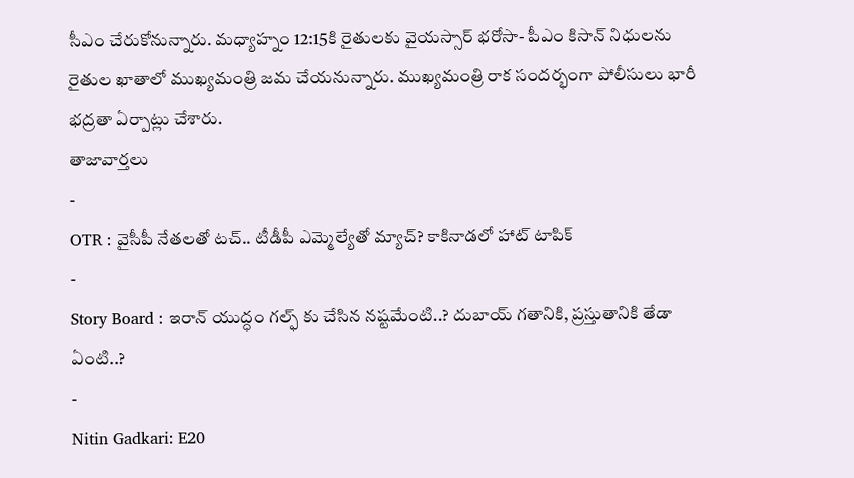సీఎం చేరుకోనున్నారు. మధ్యాహ్నం 12:15కి రైతులకు వైయస్సార్ భరోసా- పీఎం కిసాన్ నిధులను రైతుల ఖాతాలో ముఖ్యమంత్రి జమ చేయనున్నారు. ముఖ్యమంత్రి రాక సందర్భంగా పోలీసులు భారీ భద్రతా ఏర్పాట్లు చేశారు.
తాజావార్తలు
-
OTR : వైసీపీ నేతలతో టచ్.. టీడీపీ ఎమ్మెల్యేతో మ్యాచ్? కాకినాడలో హాట్ టాపిక్
-
Story Board : ఇరాన్ యుద్ధం గల్ఫ్ కు చేసిన నష్టమేంటి..? దుబాయ్ గతానికి, ప్రస్తుతానికి తేడా ఏంటి..?
-
Nitin Gadkari: E20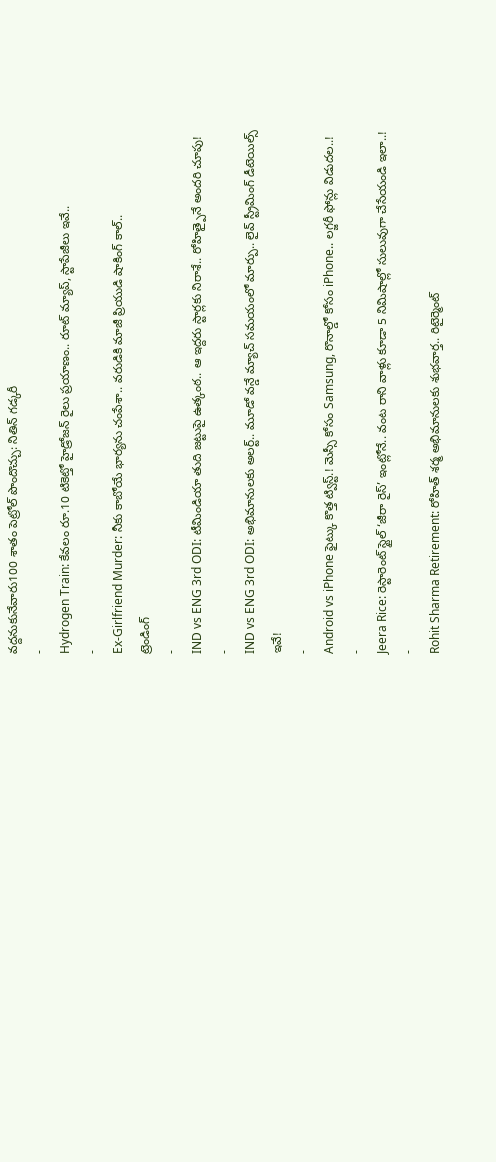వద్దనుకునేవారు100 శాతం పెట్రోల్ పొందొచ్చు: నితిన్ గడ్కరీ
-
Hydrogen Train: కేవలం రూ.10 టికెట్తో హైడ్రోజన్ రైలు ప్రయాణం.. రూట్ మ్యాప్, స్టాపేజీలు ఇవే..
-
Ex-Girlfriend Murder: నీకు కాబోయే భార్యను చంపేశా.. వరుడికి మాజీ ప్రియుడి షాకింగ్ కాల్..
ట్రెండింగ్
-
IND vs ENG 3rd ODI: టీమిండియా తుది జట్టుపై ఉత్కంఠ.. ఆ ఇద్దరు స్టార్లకు నిరాశే.. రోహిత్పైనే అందరి చూపు!
-
IND vs ENG 3rd ODI: అభిమానులకు అలర్ట్.. మూడో వన్డే మ్యాచ్ సమయంలో మార్పు.. లైవ్ స్ట్రీమింగ్ డీటెయిల్స్ ఇవే!
-
Android vs iPhone ఫైట్కు కొత్త ట్విస్ట్.! మెస్సీ కోసం Samsung, రొనాల్డో కోసం iPhone.. లగ్జరీ ఫోన్లు విడుదల..!
-
Jeera Rice: రెస్టారెంట్ స్టైల్ ‘జీరా రైస్’ ఇంట్లోనే.. వంట రాని వాళ్లు కూడా 5 నిమిషాల్లో సులువుగా చేసేయండి ఇలా..!
-
Rohit Sharma Retirement: రోహిత్ శర్మ అభిమానులకు శుభవార్త.. రిటైర్మెంట్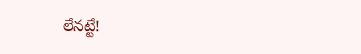లేనట్టే!